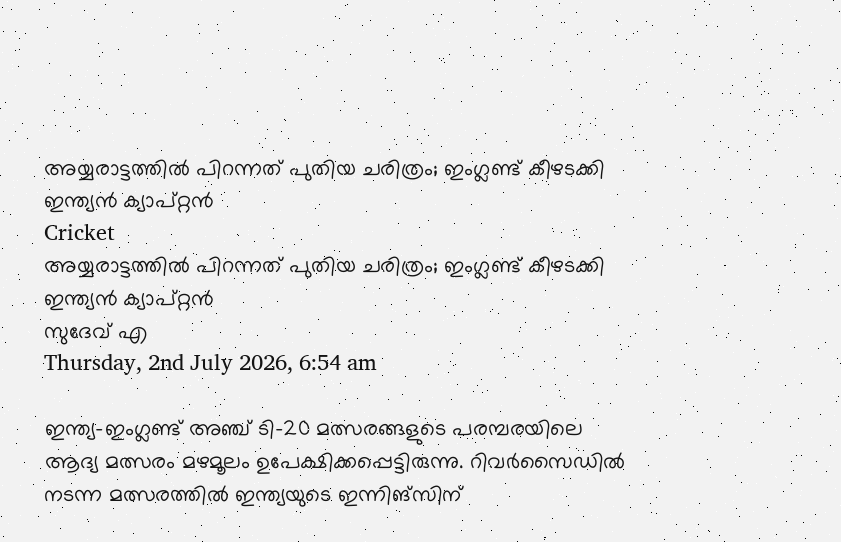അയ്യരാട്ടത്തില്‍ പിറന്നത് പുതിയ ചരിത്രം; ഇംഗ്ലണ്ട് കീഴടക്കി ഇന്ത്യന്‍ ക്യാപ്റ്റന്‍
Cricket
അയ്യരാട്ടത്തില്‍ പിറന്നത് പുതിയ ചരിത്രം; ഇംഗ്ലണ്ട് കീഴടക്കി ഇന്ത്യന്‍ ക്യാപ്റ്റന്‍
സുദേവ് എ
Thursday, 2nd July 2026, 6:54 am

ഇന്ത്യ-ഇംഗ്ലണ്ട് അഞ്ച് ടി-20 മത്സരങ്ങളുടെ പരമ്പരയിലെ ആദ്യ മത്സരം മഴമൂലം ഉപേക്ഷിക്കപ്പെട്ടിരുന്നു. റിവര്‍സൈഡില്‍ നടന്ന മത്സരത്തില്‍ ഇന്ത്യയുടെ ഇന്നിങ്‌സിന്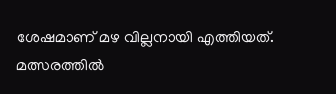ശേഷമാണ് മഴ വില്ലനായി എത്തിയത്. മത്സരത്തില്‍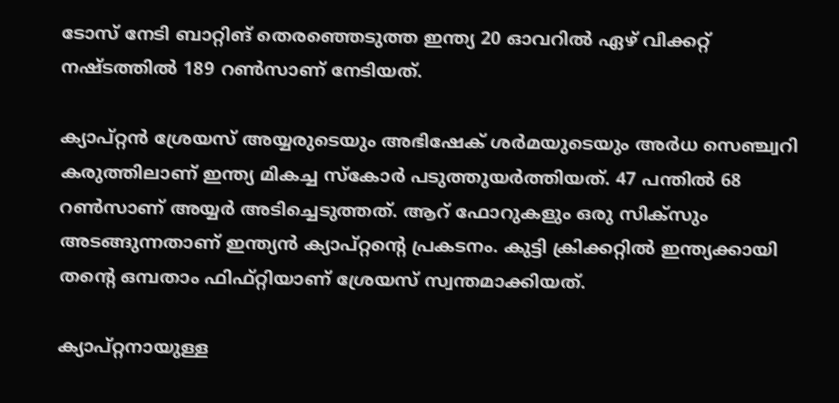ടോസ് നേടി ബാറ്റിങ് തെരഞ്ഞെടുത്ത ഇന്ത്യ 20 ഓവറില്‍ ഏഴ് വിക്കറ്റ് നഷ്ടത്തില്‍ 189 റണ്‍സാണ് നേടിയത്.

ക്യാപ്റ്റന്‍ ശ്രേയസ് അയ്യരുടെയും അഭിഷേക് ശര്‍മയുടെയും അര്‍ധ സെഞ്ച്വറി കരുത്തിലാണ് ഇന്ത്യ മികച്ച സ്‌കോര്‍ പടുത്തുയര്‍ത്തിയത്. 47 പന്തില്‍ 68 റണ്‍സാണ് അയ്യര്‍ അടിച്ചെടുത്തത്. ആറ് ഫോറുകളും ഒരു സിക്സും അടങ്ങുന്നതാണ് ഇന്ത്യന്‍ ക്യാപ്റ്റന്റെ പ്രകടനം. കുട്ടി ക്രിക്കറ്റില്‍ ഇന്ത്യക്കായി തന്റെ ഒമ്പതാം ഫിഫ്റ്റിയാണ് ശ്രേയസ് സ്വന്തമാക്കിയത്.

ക്യാപ്റ്റനായുള്ള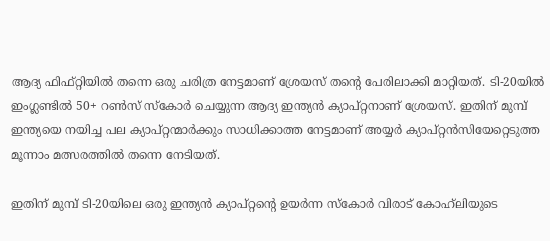ആദ്യ ഫിഫ്റ്റിയില്‍ തന്നെ ഒരു ചരിത്ര നേട്ടമാണ് ശ്രേയസ് തന്റെ പേരിലാക്കി മാറ്റിയത്. ടി-20യില്‍ ഇംഗ്ലണ്ടില്‍ 50+ റണ്‍സ് സ്‌കോര്‍ ചെയ്യുന്ന ആദ്യ ഇന്ത്യന്‍ ക്യാപ്റ്റനാണ് ശ്രേയസ്. ഇതിന് മുമ്പ് ഇന്ത്യയെ നയിച്ച പല ക്യാപ്റ്റന്മാര്‍ക്കും സാധിക്കാത്ത നേട്ടമാണ് അയ്യര്‍ ക്യാപ്റ്റന്‍സിയേറ്റെടുത്ത മൂന്നാം മത്സരത്തില്‍ തന്നെ നേടിയത്.

ഇതിന് മുമ്പ് ടി-20യിലെ ഒരു ഇന്ത്യന്‍ ക്യാപ്റ്റന്റെ ഉയര്‍ന്ന സ്‌കോര്‍ വിരാട് കോഹ്‌ലിയുടെ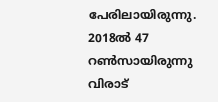പേരിലായിരുന്നു. 2018ല്‍ 47 റണ്‍സായിരുന്നു വിരാട്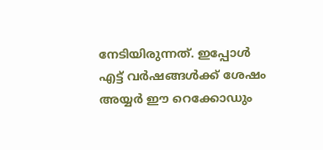നേടിയിരുന്നത്. ഇപ്പോള്‍ എട്ട് വര്‍ഷങ്ങള്‍ക്ക് ശേഷം അയ്യര്‍ ഈ റെക്കോഡും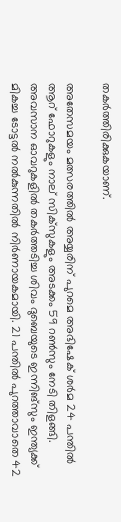തകര്‍ത്തിരിക്കുകയാണ്.

അതേസമയം മത്സരത്തില്‍ അയ്യരിന് പുറമെ അഭിഷേക് ശര്‍മ 24 പന്തില്‍ ആറ് ഫോറുകളും നാല് സിക്‌സുകളും അടക്കം 59 റണ്‍സും നേടി തിളങ്ങി. അവസാന ഓവറുകളില്‍ തകര്‍ത്തടിച്ച ശിവം ദുബെയുടെ ഇന്നിങ്സും ഇന്ത്യക്ക് മികച്ച ടോട്ടല്‍ നല്‍കുന്നതില്‍ നിര്‍ണായകമായി. 21 പന്തില്‍ പുറത്താവാതെ 42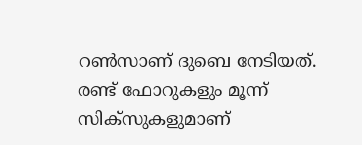റണ്‍സാണ് ദുബെ നേടിയത്. രണ്ട് ഫോറുകളും മൂന്ന് സിക്‌സുകളുമാണ്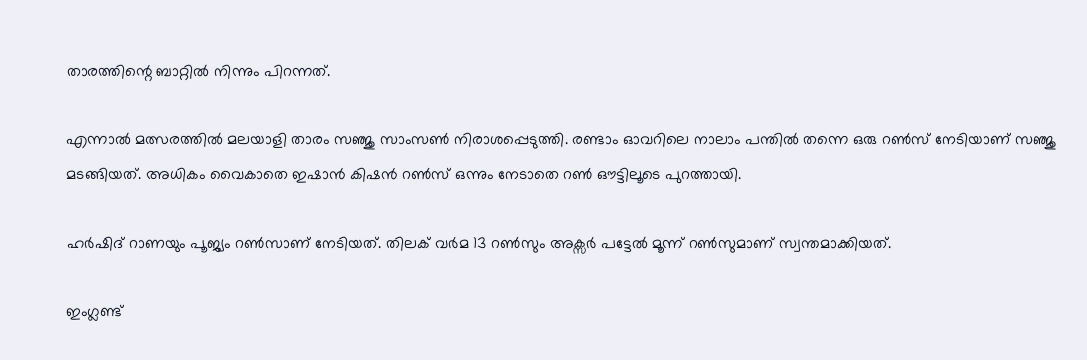താരത്തിന്റെ ബാറ്റില്‍ നിന്നും പിറന്നത്.

എന്നാല്‍ മത്സരത്തില്‍ മലയാളി താരം സഞ്ജു സാംസണ്‍ നിരാശപ്പെടുത്തി. രണ്ടാം ഓവറിലെ നാലാം പന്തില്‍ തന്നെ ഒരു റണ്‍സ് നേടിയാണ് സഞ്ജു മടങ്ങിയത്. അധികം വൈകാതെ ഇഷാന്‍ കിഷന്‍ റണ്‍സ് ഒന്നും നേടാതെ റണ്‍ ഔട്ടിലൂടെ പുറത്തായി.

ഹര്‍ഷിദ് റാണയും പൂജ്യം റണ്‍സാണ് നേടിയത്. തിലക് വര്‍മ 13 റണ്‍സും അക്സര്‍ പട്ടേല്‍ മൂന്ന് റണ്‍സുമാണ് സ്വന്തമാക്കിയത്.

ഇംഗ്ലണ്ട്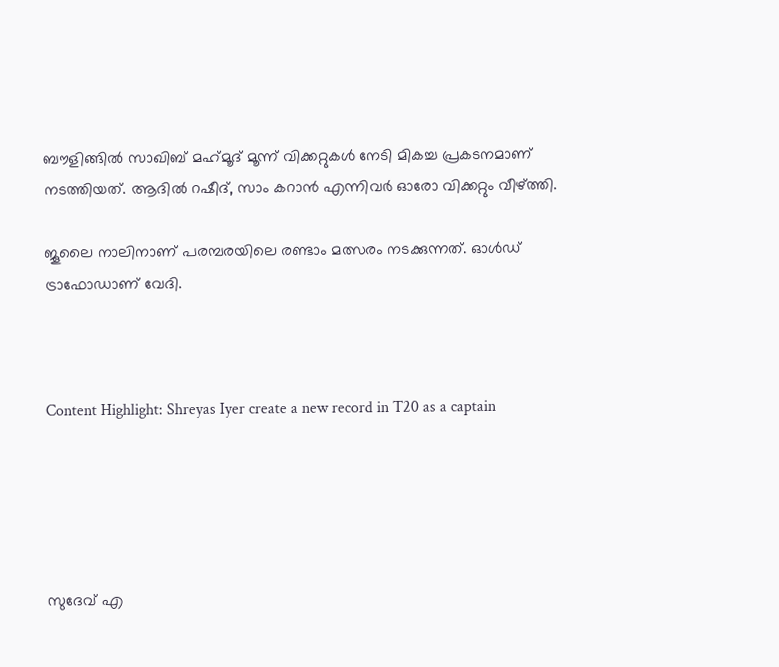ബൗളിങ്ങില്‍ സാഖിബ് മഹ്‌മൂദ് മൂന്ന് വിക്കറ്റുകള്‍ നേടി മികച്ച പ്രകടനമാണ് നടത്തിയത്. ആദില്‍ റഷീദ്, സാം കറാന്‍ എന്നിവര്‍ ഓരോ വിക്കറ്റും വീഴ്ത്തി.

ജൂലൈ നാലിനാണ് പരമ്പരയിലെ രണ്ടാം മത്സരം നടക്കുന്നത്. ഓള്‍ഡ് ട്രാഫോഡാണ് വേദി.



Content Highlight: Shreyas Iyer create a new record in T20 as a captain





സുദേവ് എ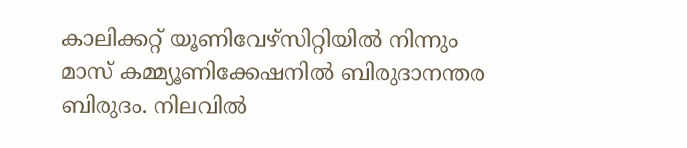കാലിക്കറ്റ് യൂണിവേഴ്‌സിറ്റിയില്‍ നിന്നും മാസ് കമ്മ്യൂണിക്കേഷനില്‍ ബിരുദാനന്തര ബിരുദം. നിലവില്‍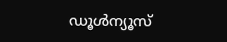ഡൂള്‍ന്യൂസ്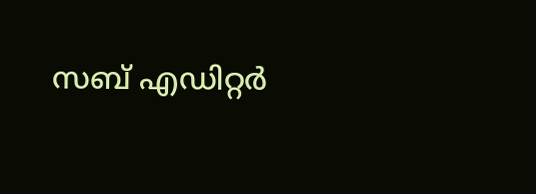സബ് എഡിറ്റര്‍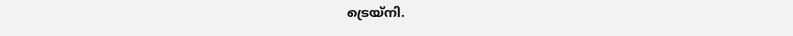ട്രെയ്‌നി.